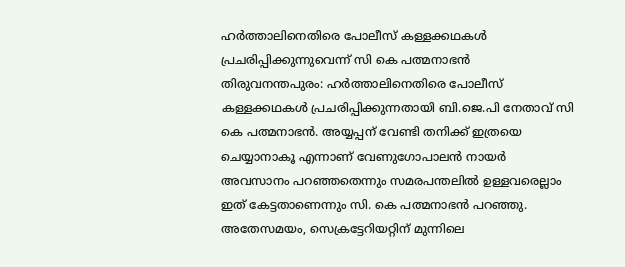ഹർത്താലിനെതിരെ പോലീസ് കള്ളക്കഥകൾ പ്രചരിപ്പിക്കുന്നുവെന്ന് സി കെ പത്മനാഭൻ
തിരുവനന്തപുരം: ഹർത്താലിനെതിരെ പോലീസ് കള്ളക്കഥകൾ പ്രചരിപ്പിക്കുന്നതായി ബി.ജെ.പി നേതാവ് സി കെ പത്മനാഭൻ. അയ്യപ്പന് വേണ്ടി തനിക്ക് ഇത്രയെ ചെയ്യാനാകൂ എന്നാണ് വേണുഗോപാലൻ നായർ അവസാനം പറഞ്ഞതെന്നും സമരപന്തലിൽ ഉള്ളവരെല്ലാം ഇത് കേട്ടതാണെന്നും സി. കെ പത്മനാഭൻ പറഞ്ഞു. അതേസമയം, സെക്രട്ടേറിയറ്റിന് മുന്നിലെ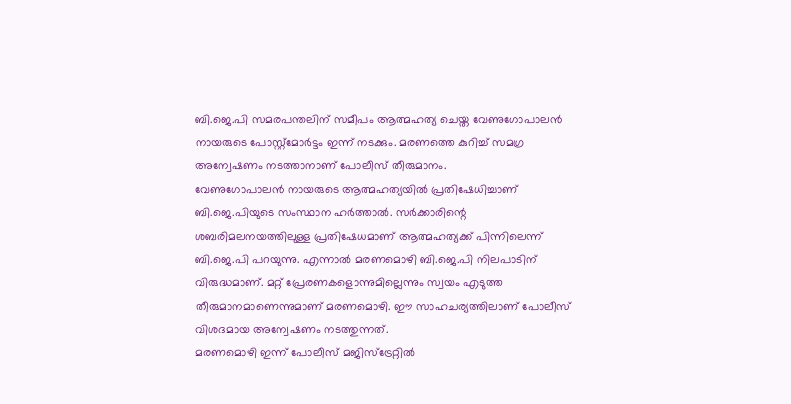ബി.ജെ.പി സമരപന്തലിന് സമീപം ആത്മഹത്യ ചെയ്ത വേണുഗോപാലൻ നായരുടെ പോസ്റ്റ്മോർട്ടം ഇന്ന് നടക്കും. മരണത്തെ കുറിച്ച് സമഗ്ര അന്വേഷണം നടത്താനാണ് പോലീസ് തീരുമാനം.
വേണുഗോപാലൻ നായരുടെ ആത്മഹത്യയിൽ പ്രതിഷേധിച്ചാണ് ബി.ജെ.പിയുടെ സംസ്ഥാന ഹർത്താൽ. സർക്കാരിന്റെ ശബരിമലനയത്തിലുള്ള പ്രതിഷേധമാണ് ആത്മഹത്യക്ക് പിന്നിലെന്ന് ബി.ജെ.പി പറയുന്നു. എന്നാൽ മരണമൊഴി ബി.ജെ.പി നിലപാടിന് വിരുദ്ധമാണ്. മറ്റ് പ്രേരണകളൊന്നുമില്ലെന്നും സ്വയം എടുത്ത തീരുമാനമാണെന്നുമാണ് മരണമൊഴി. ഈ സാഹചര്യത്തിലാണ് പോലീസ് വിശദമായ അന്വേഷണം നടത്തുന്നത്.
മരണമൊഴി ഇന്ന് പോലീസ് മജിസ്ട്രേറ്റിൽ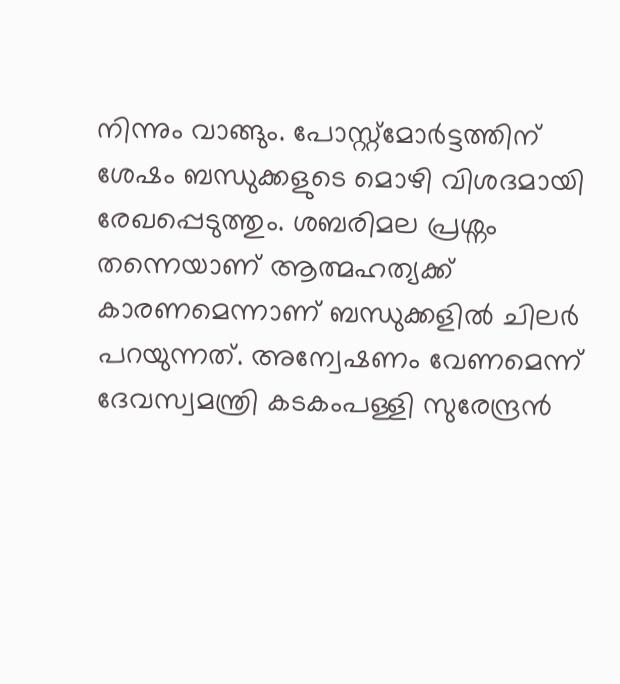നിന്നും വാങ്ങും. പോസ്റ്റ്മോർട്ടത്തിന് ശേഷം ബന്ധുക്കളുടെ മൊഴി വിശദമായി രേഖപ്പെടുത്തും. ശബരിമല പ്രശ്നം തന്നെയാണ് ആത്മഹത്യക്ക് കാരണമെന്നാണ് ബന്ധുക്കളിൽ ചിലർ പറയുന്നത്. അന്വേഷണം വേണമെന്ന് ദേവസ്വമന്ത്രി കടകംപള്ളി സുരേന്ദ്രൻ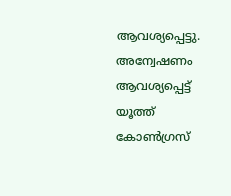ആവശ്യപ്പെട്ടു. അന്വേഷണം ആവശ്യപ്പെട്ട് യൂത്ത് കോൺഗ്രസ്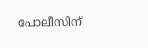പോലീസിന്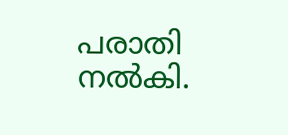പരാതി നൽകി.